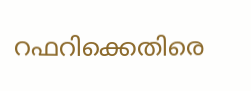റഫറിക്കെതിരെ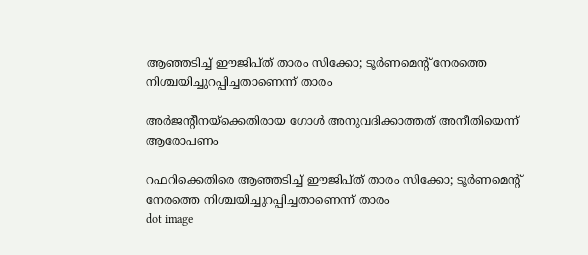ആഞ്ഞടിച്ച് ഈജിപ്ത് താരം സിക്കോ; ടൂര്‍ണമെന്റ് നേരത്തെ നിശ്ചയിച്ചുറപ്പിച്ചതാണെന്ന് താരം

അര്‍ജന്റീനയ്ക്കെതിരായ ഗോള്‍ അനുവദിക്കാത്തത് അനീതിയെന്ന് ആരോപണം

റഫറിക്കെതിരെ ആഞ്ഞടിച്ച് ഈജിപ്ത് താരം സിക്കോ; ടൂര്‍ണമെന്റ് നേരത്തെ നിശ്ചയിച്ചുറപ്പിച്ചതാണെന്ന് താരം
dot image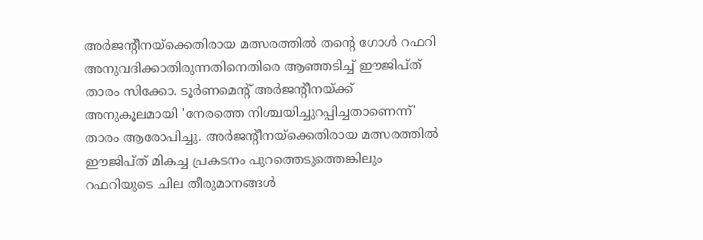അര്‍ജന്റീനയ്ക്കെതിരായ മത്സരത്തില്‍ തന്റെ ഗോള്‍ റഫറി അനുവദിക്കാതിരുന്നതിനെതിരെ ആഞ്ഞടിച്ച് ഈജിപ്ത് താരം സിക്കോ. ടൂര്‍ണമെന്റ് അര്‍ജന്റീനയ്ക്ക് അനുകൂലമായി 'നേരത്തെ നിശ്ചയിച്ചുറപ്പിച്ചതാണെന്ന്' താരം ആരോപിച്ചു. അര്‍ജന്റീനയ്ക്കെതിരായ മത്സരത്തില്‍ ഈജിപ്ത് മികച്ച പ്രകടനം പുറത്തെടുത്തെങ്കിലും റഫറിയുടെ ചില തീരുമാനങ്ങള്‍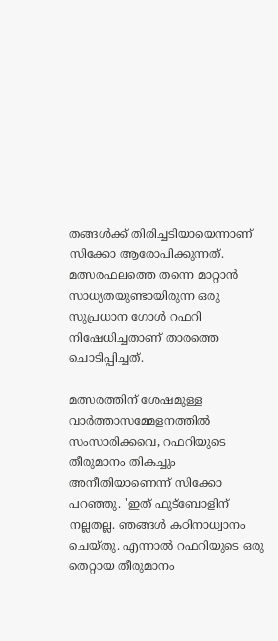തങ്ങള്‍ക്ക് തിരിച്ചടിയായെന്നാണ് സിക്കോ ആരോപിക്കുന്നത്. മത്സരഫലത്തെ തന്നെ മാറ്റാന്‍ സാധ്യതയുണ്ടായിരുന്ന ഒരു സുപ്രധാന ഗോള്‍ റഫറി നിഷേധിച്ചതാണ് താരത്തെ ചൊടിപ്പിച്ചത്.

മത്സരത്തിന് ശേഷമുള്ള വാര്‍ത്താസമ്മേളനത്തില്‍ സംസാരിക്കവെ, റഫറിയുടെ തീരുമാനം തികച്ചും അനീതിയാണെന്ന് സിക്കോ പറഞ്ഞു. 'ഇത് ഫുട്‌ബോളിന് നല്ലതല്ല. ഞങ്ങള്‍ കഠിനാധ്വാനം ചെയ്തു. എന്നാല്‍ റഫറിയുടെ ഒരു തെറ്റായ തീരുമാനം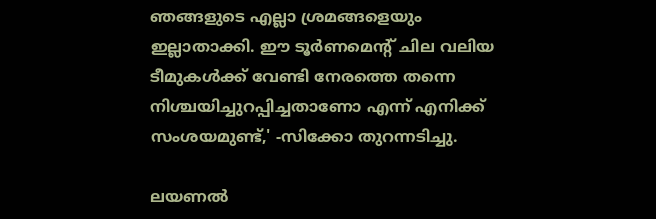ഞങ്ങളുടെ എല്ലാ ശ്രമങ്ങളെയും ഇല്ലാതാക്കി. ഈ ടൂര്‍ണമെന്റ് ചില വലിയ ടീമുകള്‍ക്ക് വേണ്ടി നേരത്തെ തന്നെ നിശ്ചയിച്ചുറപ്പിച്ചതാണോ എന്ന് എനിക്ക് സംശയമുണ്ട്,' -സിക്കോ തുറന്നടിച്ചു.

ലയണല്‍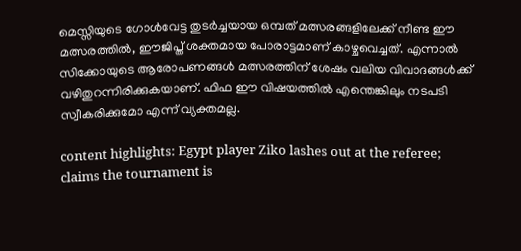മെസ്സിയുടെ ഗോള്‍വേട്ട തുടര്‍ച്ചയായ ഒമ്പത് മത്സരങ്ങളിലേക്ക് നീണ്ട ഈ മത്സരത്തില്‍, ഈജിപ്ത് ശക്തമായ പോരാട്ടമാണ് കാഴ്ചവെച്ചത്. എന്നാല്‍ സിക്കോയുടെ ആരോപണങ്ങള്‍ മത്സരത്തിന് ശേഷം വലിയ വിവാദങ്ങള്‍ക്ക് വഴിതുറന്നിരിക്കുകയാണ്. ഫിഫ ഈ വിഷയത്തില്‍ എന്തെങ്കിലും നടപടി സ്വീകരിക്കുമോ എന്ന് വ്യക്തമല്ല.

content highlights: Egypt player Ziko lashes out at the referee; claims the tournament is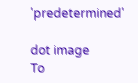'predetermined'

dot image
To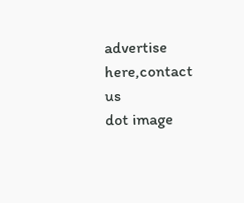advertise here,contact us
dot image